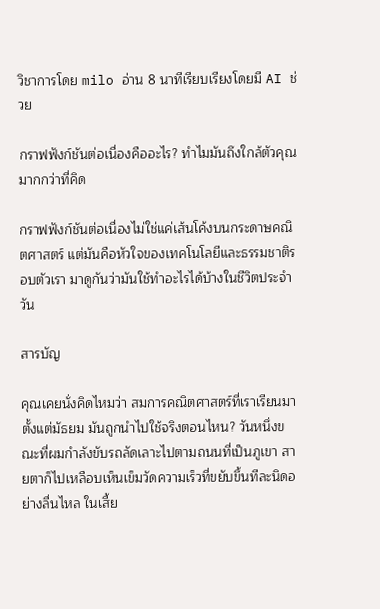วิชาการโดย milo อ่าน 8 นาทีเรียบเรียงโดยมี AI ช่วย

กราฟฟังก์ชันต่อเนื่องคืออะไร? ทำไมมันถึงใกล้ตัวคุณมากกว่าที่คิด

กราฟฟังก์ชันต่อเนื่องไม่ใช่แค่เส้นโค้งบนกระดาษคณิตศาสตร์ แต่มันคือหัวใจของเทคโนโลยีและธรรมชาติรอบตัวเรา มาดูกันว่ามันใช้ทำอะไรได้บ้างในชีวิตประจำวัน

สารบัญ

คุณเคยนั่งคิดไหมว่า สมการคณิตศาสตร์ที่เราเรียนมาตั้งแต่มัธยม มันถูกนำไปใช้จริงตอนไหน? วันหนึ่งขณะที่ผมกำลังขับรถลัดเลาะไปตามถนนที่เป็นภูเขา สายตาก็ไปเหลือบเห็นเข็มวัดความเร็วที่ขยับขึ้นทีละนิดอย่างลื่นไหล ในเสี้ย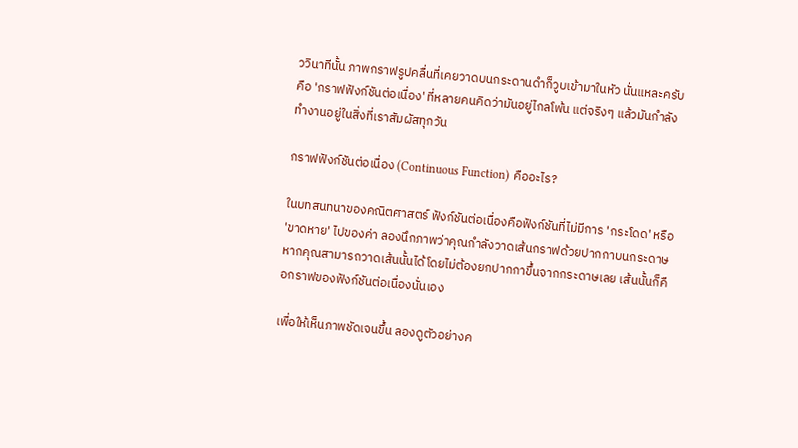ววินาทีนั้น ภาพกราฟรูปคลื่นที่เคยวาดบนกระดานดำก็วูบเข้ามาในหัว นั่นแหละครับคือ 'กราฟฟังก์ชันต่อเนื่อง' ที่หลายคนคิดว่ามันอยู่ไกลโพ้น แต่จริงๆ แล้วมันกำลังทำงานอยู่ในสิ่งที่เราสัมผัสทุกวัน

กราฟฟังก์ชันต่อเนื่อง (Continuous Function) คืออะไร?

ในบทสนทนาของคณิตศาสตร์ ฟังก์ชันต่อเนื่องคือฟังก์ชันที่ไม่มีการ 'กระโดด' หรือ 'ขาดหาย' ไปของค่า ลองนึกภาพว่าคุณกำลังวาดเส้นกราฟด้วยปากกาบนกระดาษ หากคุณสามารถวาดเส้นนั้นได้โดยไม่ต้องยกปากกาขึ้นจากกระดาษเลย เส้นนั้นก็คือกราฟของฟังก์ชันต่อเนื่องนั่นเอง

เพื่อให้เห็นภาพชัดเจนขึ้น ลองดูตัวอย่างค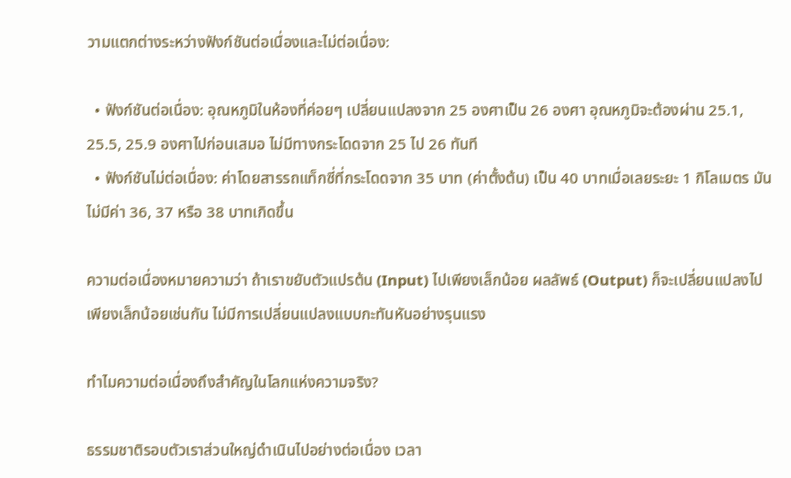วามแตกต่างระหว่างฟังก์ชันต่อเนื่องและไม่ต่อเนื่อง:

  • ฟังก์ชันต่อเนื่อง: อุณหภูมิในห้องที่ค่อยๆ เปลี่ยนแปลงจาก 25 องศาเป็น 26 องศา อุณหภูมิจะต้องผ่าน 25.1, 25.5, 25.9 องศาไปก่อนเสมอ ไม่มีทางกระโดดจาก 25 ไป 26 ทันที
  • ฟังก์ชันไม่ต่อเนื่อง: ค่าโดยสารรถแท็กซี่ที่กระโดดจาก 35 บาท (ค่าตั้งต้น) เป็น 40 บาทเมื่อเลยระยะ 1 กิโลเมตร มันไม่มีค่า 36, 37 หรือ 38 บาทเกิดขึ้น

ความต่อเนื่องหมายความว่า ถ้าเราขยับตัวแปรต้น (Input) ไปเพียงเล็กน้อย ผลลัพธ์ (Output) ก็จะเปลี่ยนแปลงไปเพียงเล็กน้อยเช่นกัน ไม่มีการเปลี่ยนแปลงแบบกะทันหันอย่างรุนแรง

ทำไมความต่อเนื่องถึงสำคัญในโลกแห่งความจริง?

ธรรมชาติรอบตัวเราส่วนใหญ่ดำเนินไปอย่างต่อเนื่อง เวลา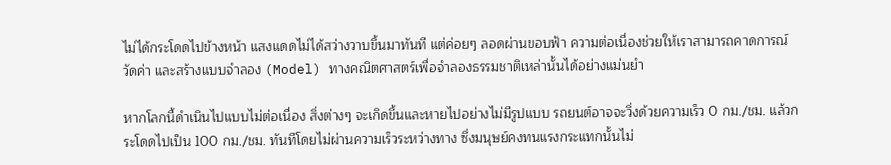ไม่ได้กระโดดไปข้างหน้า แสงแดดไม่ได้สว่างวาบขึ้นมาทันที แต่ค่อยๆ ลอดผ่านขอบฟ้า ความต่อเนื่องช่วยให้เราสามารถคาดการณ์ วัดค่า และสร้างแบบจำลอง (Model) ทางคณิตศาสตร์เพื่อจำลองธรรมชาติเหล่านั้นได้อย่างแม่นยำ

หากโลกนี้ดำเนินไปแบบไม่ต่อเนื่อง สิ่งต่างๆ จะเกิดขึ้นและหายไปอย่างไม่มีรูปแบบ รถยนต์อาจจะวิ่งด้วยความเร็ว 0 กม./ชม. แล้วกระโดดไปเป็น 100 กม./ชม. ทันทีโดยไม่ผ่านความเร็วระหว่างทาง ซึ่งมนุษย์คงทนแรงกระแทกนั้นไม่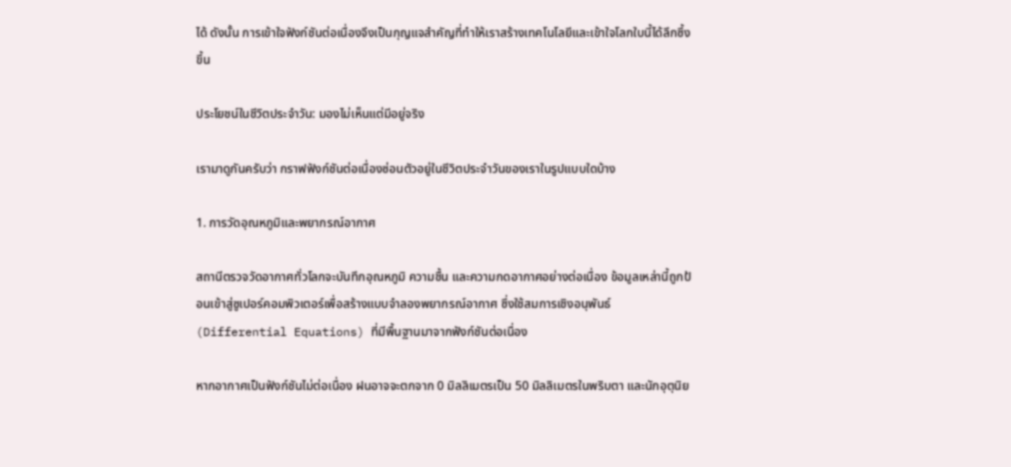ได้ ดังนั้น การเข้าใจฟังก์ชันต่อเนื่องจึงเป็นกุญแจสำคัญที่ทำให้เราสร้างเทคโนโลยีและเข้าใจโลกใบนี้ได้ลึกซึ้งขึ้น

ประโยชน์ในชีวิตประจำวัน: มองไม่เห็นแต่มีอยู่จริง

เรามาดูกันครับว่า กราฟฟังก์ชันต่อเนื่องซ่อนตัวอยู่ในชีวิตประจำวันของเราในรูปแบบใดบ้าง

1. การวัดอุณหภูมิและพยากรณ์อากาศ

สถานีตรวจวัดอากาศทั่วโลกจะบันทึกอุณหภูมิ ความชื้น และความกดอากาศอย่างต่อเนื่อง ข้อมูลเหล่านี้ถูกป้อนเข้าสู่ซูเปอร์คอมพิวเตอร์เพื่อสร้างแบบจำลองพยากรณ์อากาศ ซึ่งใช้สมการเชิงอนุพันธ์ (Differential Equations) ที่มีพื้นฐานมาจากฟังก์ชันต่อเนื่อง

หากอากาศเป็นฟังก์ชันไม่ต่อเนื่อง ฝนอาจจะตกจาก 0 มิลลิเมตรเป็น 50 มิลลิเมตรในพริบตา และนักอุตุนิย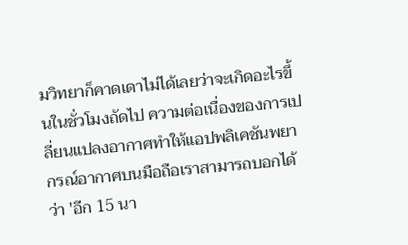มวิทยาก็คาดเดาไม่ได้เลยว่าจะเกิดอะไรขึ้นในชั่วโมงถัดไป ความต่อเนื่องของการเปลี่ยนแปลงอากาศทำให้แอปพลิเคชันพยากรณ์อากาศบนมือถือเราสามารถบอกได้ว่า 'อีก 15 นา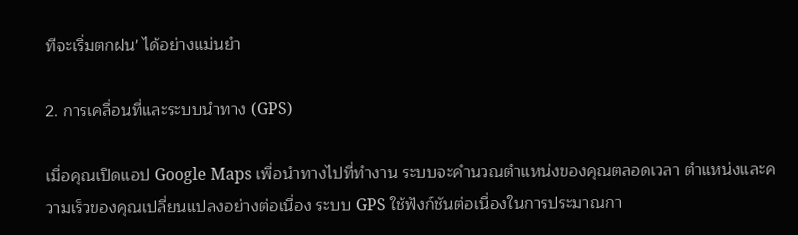ทีจะเริ่มตกฝน' ได้อย่างแม่นยำ

2. การเคลื่อนที่และระบบนำทาง (GPS)

เมื่อคุณเปิดแอป Google Maps เพื่อนำทางไปที่ทำงาน ระบบจะคำนวณตำแหน่งของคุณตลอดเวลา ตำแหน่งและความเร็วของคุณเปลี่ยนแปลงอย่างต่อเนื่อง ระบบ GPS ใช้ฟังก์ชันต่อเนื่องในการประมาณกา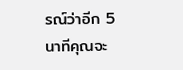รณ์ว่าอีก 5 นาทีคุณจะ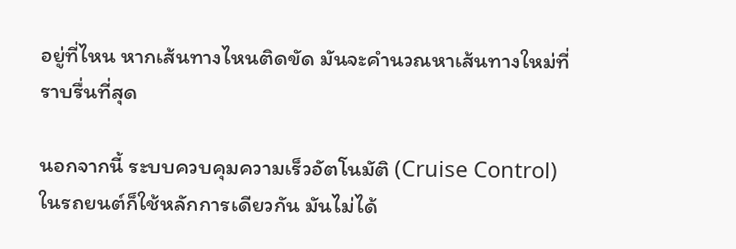อยู่ที่ไหน หากเส้นทางไหนติดขัด มันจะคำนวณหาเส้นทางใหม่ที่ราบรื่นที่สุด

นอกจากนี้ ระบบควบคุมความเร็วอัตโนมัติ (Cruise Control) ในรถยนต์ก็ใช้หลักการเดียวกัน มันไม่ได้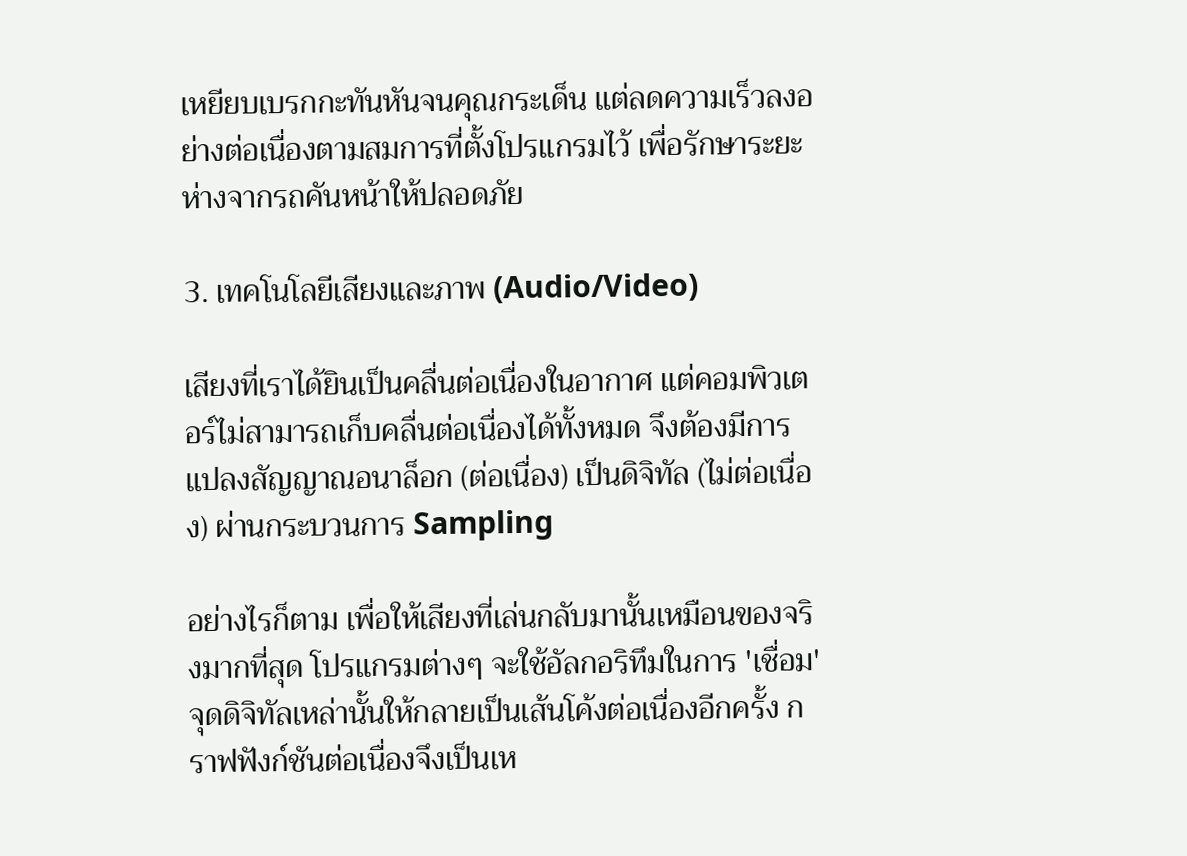เหยียบเบรกกะทันหันจนคุณกระเด็น แต่ลดความเร็วลงอย่างต่อเนื่องตามสมการที่ตั้งโปรแกรมไว้ เพื่อรักษาระยะห่างจากรถคันหน้าให้ปลอดภัย

3. เทคโนโลยีเสียงและภาพ (Audio/Video)

เสียงที่เราได้ยินเป็นคลื่นต่อเนื่องในอากาศ แต่คอมพิวเตอร์ไม่สามารถเก็บคลื่นต่อเนื่องได้ทั้งหมด จึงต้องมีการแปลงสัญญาณอนาล็อก (ต่อเนื่อง) เป็นดิจิทัล (ไม่ต่อเนื่อง) ผ่านกระบวนการ Sampling

อย่างไรก็ตาม เพื่อให้เสียงที่เล่นกลับมานั้นเหมือนของจริงมากที่สุด โปรแกรมต่างๆ จะใช้อัลกอริทึมในการ 'เชื่อม' จุดดิจิทัลเหล่านั้นให้กลายเป็นเส้นโค้งต่อเนื่องอีกครั้ง กราฟฟังก์ชันต่อเนื่องจึงเป็นเห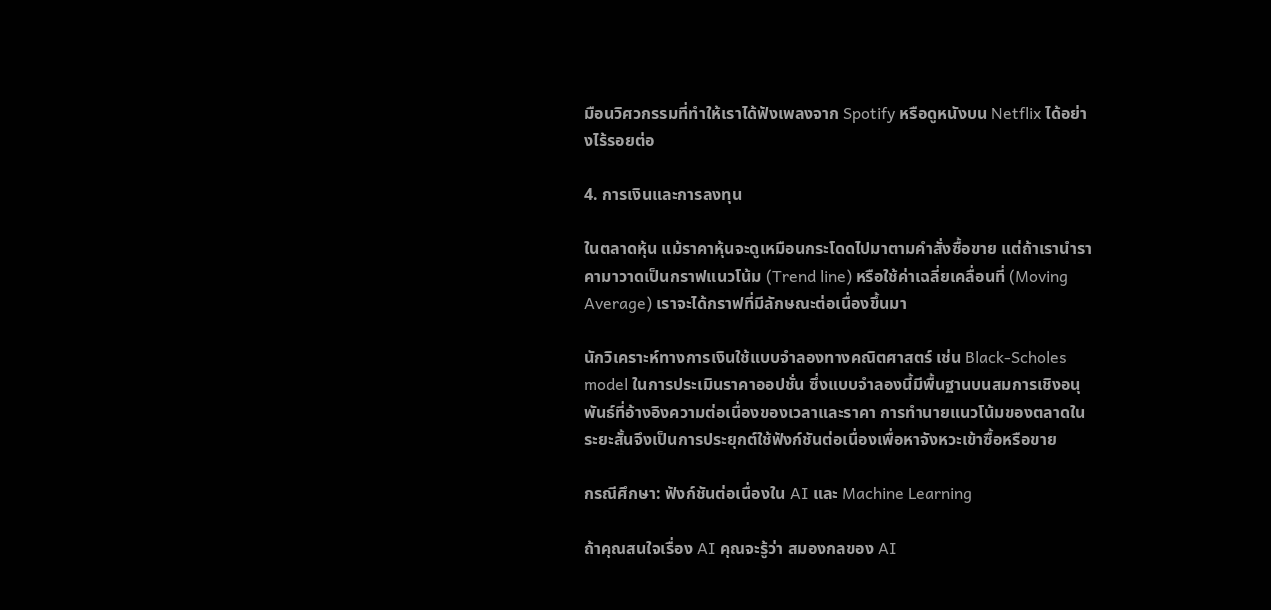มือนวิศวกรรมที่ทำให้เราได้ฟังเพลงจาก Spotify หรือดูหนังบน Netflix ได้อย่างไร้รอยต่อ

4. การเงินและการลงทุน

ในตลาดหุ้น แม้ราคาหุ้นจะดูเหมือนกระโดดไปมาตามคำสั่งซื้อขาย แต่ถ้าเรานำราคามาวาดเป็นกราฟแนวโน้ม (Trend line) หรือใช้ค่าเฉลี่ยเคลื่อนที่ (Moving Average) เราจะได้กราฟที่มีลักษณะต่อเนื่องขึ้นมา

นักวิเคราะห์ทางการเงินใช้แบบจำลองทางคณิตศาสตร์ เช่น Black-Scholes model ในการประเมินราคาออปชั่น ซึ่งแบบจำลองนี้มีพื้นฐานบนสมการเชิงอนุพันธ์ที่อ้างอิงความต่อเนื่องของเวลาและราคา การทำนายแนวโน้มของตลาดในระยะสั้นจึงเป็นการประยุกต์ใช้ฟังก์ชันต่อเนื่องเพื่อหาจังหวะเข้าซื้อหรือขาย

กรณีศึกษา: ฟังก์ชันต่อเนื่องใน AI และ Machine Learning

ถ้าคุณสนใจเรื่อง AI คุณจะรู้ว่า สมองกลของ AI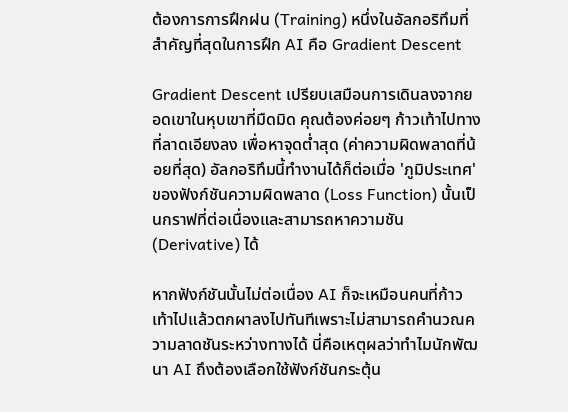ต้องการการฝึกฝน (Training) หนึ่งในอัลกอริทึมที่สำคัญที่สุดในการฝึก AI คือ Gradient Descent

Gradient Descent เปรียบเสมือนการเดินลงจากยอดเขาในหุบเขาที่มืดมิด คุณต้องค่อยๆ ก้าวเท้าไปทางที่ลาดเอียงลง เพื่อหาจุดต่ำสุด (ค่าความผิดพลาดที่น้อยที่สุด) อัลกอริทึมนี้ทำงานได้ก็ต่อเมื่อ 'ภูมิประเทศ' ของฟังก์ชันความผิดพลาด (Loss Function) นั้นเป็นกราฟที่ต่อเนื่องและสามารถหาความชัน (Derivative) ได้

หากฟังก์ชันนั้นไม่ต่อเนื่อง AI ก็จะเหมือนคนที่ก้าวเท้าไปแล้วตกผาลงไปทันทีเพราะไม่สามารถคำนวณความลาดชันระหว่างทางได้ นี่คือเหตุผลว่าทำไมนักพัฒนา AI ถึงต้องเลือกใช้ฟังก์ชันกระตุ้น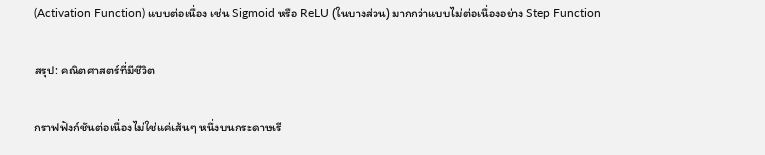(Activation Function) แบบต่อเนื่อง เช่น Sigmoid หรือ ReLU (ในบางส่วน) มากกว่าแบบไม่ต่อเนื่องอย่าง Step Function

สรุป: คณิตศาสตร์ที่มีชีวิต

กราฟฟังก์ชันต่อเนื่องไม่ใช่แค่เส้นๆ หนึ่งบนกระดาษเรี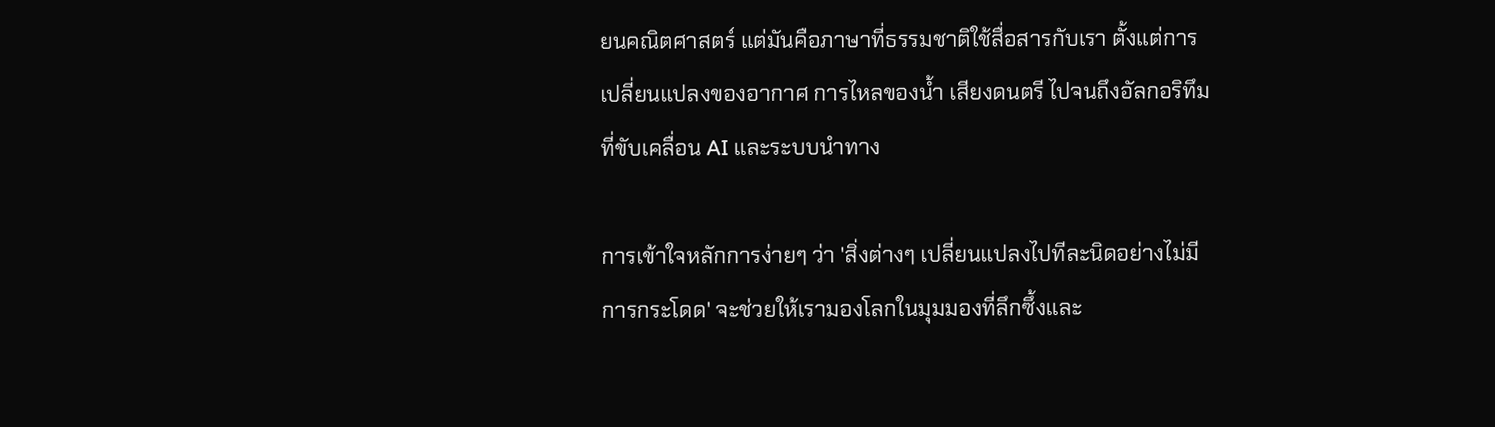ยนคณิตศาสตร์ แต่มันคือภาษาที่ธรรมชาติใช้สื่อสารกับเรา ตั้งแต่การเปลี่ยนแปลงของอากาศ การไหลของน้ำ เสียงดนตรี ไปจนถึงอัลกอริทึมที่ขับเคลื่อน AI และระบบนำทาง

การเข้าใจหลักการง่ายๆ ว่า 'สิ่งต่างๆ เปลี่ยนแปลงไปทีละนิดอย่างไม่มีการกระโดด' จะช่วยให้เรามองโลกในมุมมองที่ลึกซึ้งและ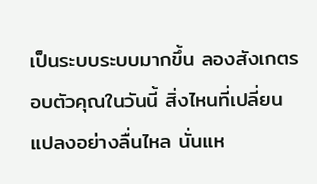เป็นระบบระบบมากขึ้น ลองสังเกตรอบตัวคุณในวันนี้ สิ่งไหนที่เปลี่ยนแปลงอย่างลื่นไหล นั่นแห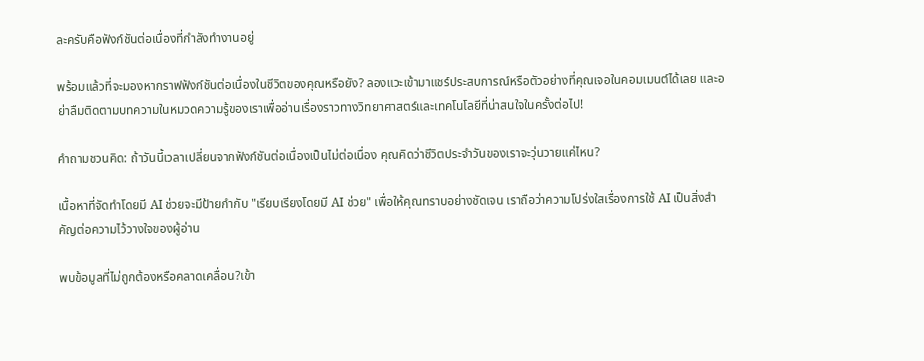ละครับคือฟังก์ชันต่อเนื่องที่กำลังทำงานอยู่

พร้อมแล้วที่จะมองหากราฟฟังก์ชันต่อเนื่องในชีวิตของคุณหรือยัง? ลองแวะเข้ามาแชร์ประสบการณ์หรือตัวอย่างที่คุณเจอในคอมเมนต์ได้เลย และอย่าลืมติดตามบทความในหมวดความรู้ของเราเพื่ออ่านเรื่องราวทางวิทยาศาสตร์และเทคโนโลยีที่น่าสนใจในครั้งต่อไป!

คำถามชวนคิด: ถ้าวันนี้เวลาเปลี่ยนจากฟังก์ชันต่อเนื่องเป็นไม่ต่อเนื่อง คุณคิดว่าชีวิตประจำวันของเราจะวุ่นวายแค่ไหน?

เนื้อหาที่จัดทำโดยมี AI ช่วยจะมีป้ายกำกับ "เรียบเรียงโดยมี AI ช่วย" เพื่อให้คุณทราบอย่างชัดเจน เราถือว่าความโปร่งใสเรื่องการใช้ AI เป็นสิ่งสำคัญต่อความไว้วางใจของผู้อ่าน

พบข้อมูลที่ไม่ถูกต้องหรือคลาดเคลื่อน?เข้า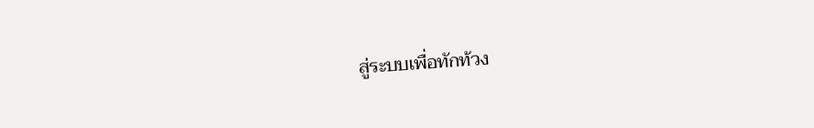สู่ระบบเพื่อทักท้วง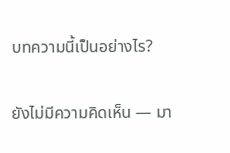บทความนี้เป็นอย่างไร?

ยังไม่มีความคิดเห็น — มา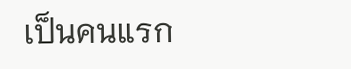เป็นคนแรก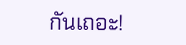กันเถอะ!